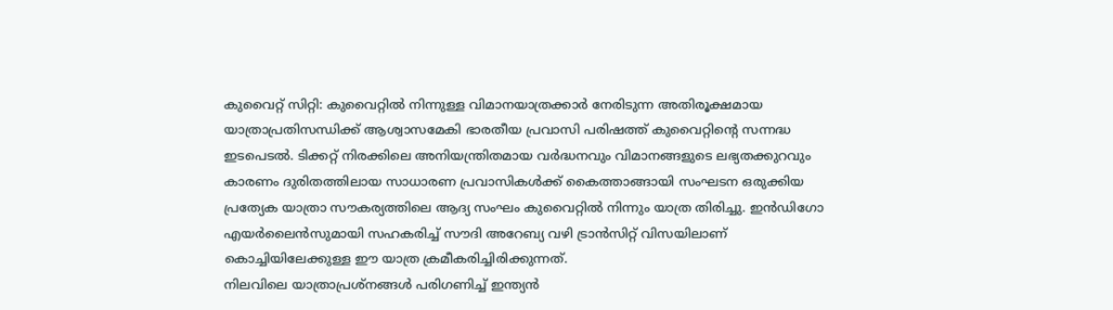കുവൈറ്റ് സിറ്റി: കുവൈറ്റിൽ നിന്നുള്ള വിമാനയാത്രക്കാർ നേരിടുന്ന അതിരൂക്ഷമായ യാത്രാപ്രതിസന്ധിക്ക് ആശ്വാസമേകി ഭാരതീയ പ്രവാസി പരിഷത്ത് കുവൈറ്റിന്റെ സന്നദ്ധ ഇടപെടൽ. ടിക്കറ്റ് നിരക്കിലെ അനിയന്ത്രിതമായ വർദ്ധനവും വിമാനങ്ങളുടെ ലഭ്യതക്കുറവും കാരണം ദുരിതത്തിലായ സാധാരണ പ്രവാസികൾക്ക് കൈത്താങ്ങായി സംഘടന ഒരുക്കിയ പ്രത്യേക യാത്രാ സൗകര്യത്തിലെ ആദ്യ സംഘം കുവൈറ്റിൽ നിന്നും യാത്ര തിരിച്ചു. ഇൻഡിഗോ എയർലൈൻസുമായി സഹകരിച്ച് സൗദി അറേബ്യ വഴി ട്രാൻസിറ്റ് വിസയിലാണ് കൊച്ചിയിലേക്കുള്ള ഈ യാത്ര ക്രമീകരിച്ചിരിക്കുന്നത്.
നിലവിലെ യാത്രാപ്രശ്നങ്ങൾ പരിഗണിച്ച് ഇന്ത്യൻ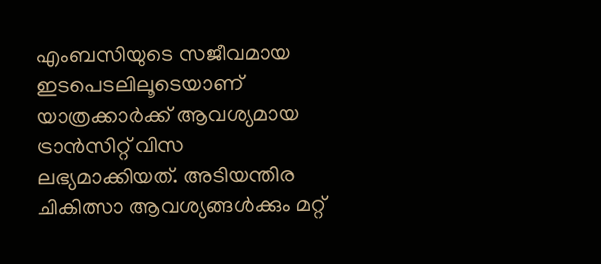എംബസിയുടെ സജീവമായ ഇടപെടലിലൂടെയാണ് യാത്രക്കാർക്ക് ആവശ്യമായ ട്രാൻസിറ്റ് വിസ ലഭ്യമാക്കിയത്. അടിയന്തിര ചികിത്സാ ആവശ്യങ്ങൾക്കും മറ്റ്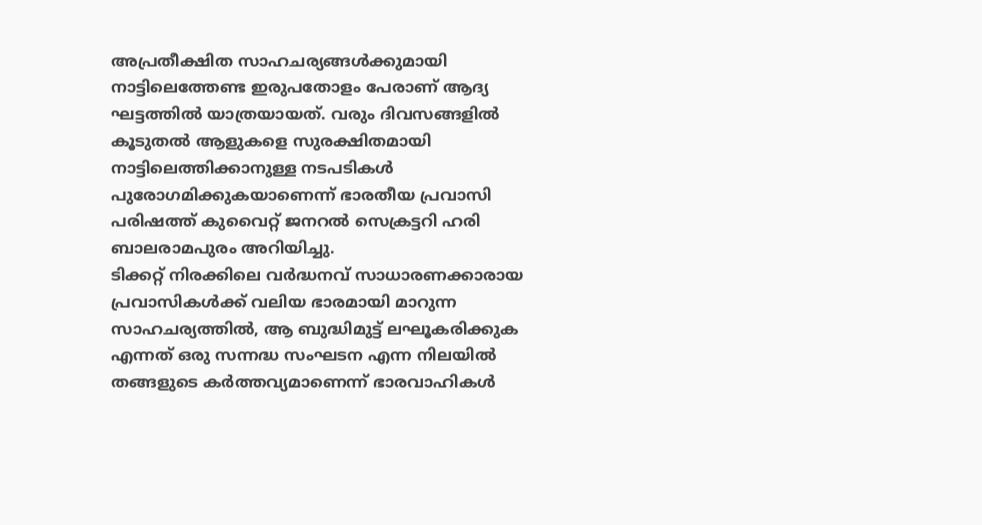അപ്രതീക്ഷിത സാഹചര്യങ്ങൾക്കുമായി നാട്ടിലെത്തേണ്ട ഇരുപതോളം പേരാണ് ആദ്യ ഘട്ടത്തിൽ യാത്രയായത്. വരും ദിവസങ്ങളിൽ കൂടുതൽ ആളുകളെ സുരക്ഷിതമായി നാട്ടിലെത്തിക്കാനുള്ള നടപടികൾ പുരോഗമിക്കുകയാണെന്ന് ഭാരതീയ പ്രവാസി പരിഷത്ത് കുവൈറ്റ് ജനറൽ സെക്രട്ടറി ഹരി ബാലരാമപുരം അറിയിച്ചു.
ടിക്കറ്റ് നിരക്കിലെ വർദ്ധനവ് സാധാരണക്കാരായ പ്രവാസികൾക്ക് വലിയ ഭാരമായി മാറുന്ന സാഹചര്യത്തിൽ, ആ ബുദ്ധിമുട്ട് ലഘൂകരിക്കുക എന്നത് ഒരു സന്നദ്ധ സംഘടന എന്ന നിലയിൽ തങ്ങളുടെ കർത്തവ്യമാണെന്ന് ഭാരവാഹികൾ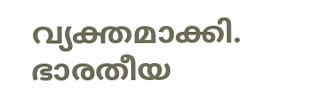വ്യക്തമാക്കി. ഭാരതീയ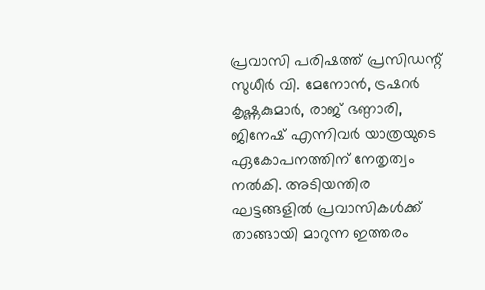പ്രവാസി പരിഷത്ത് പ്രസിഡന്റ് സുധീർ വി. മേനോൻ, ട്രഷറർ കൃഷ്ണകുമാർ, രാജ് ഭണ്ഠാരി, ജിനേഷ് എന്നിവർ യാത്രയുടെ ഏകോപനത്തിന് നേതൃത്വം നൽകി. അടിയന്തിര ഘട്ടങ്ങളിൽ പ്രവാസികൾക്ക് താങ്ങായി മാറുന്ന ഇത്തരം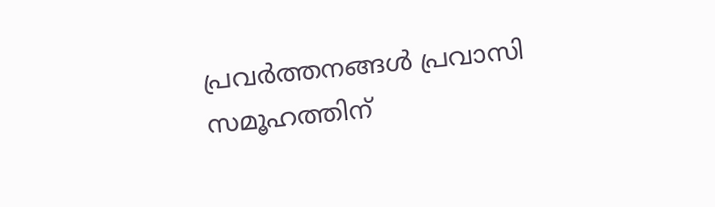പ്രവർത്തനങ്ങൾ പ്രവാസി സമൂഹത്തിന്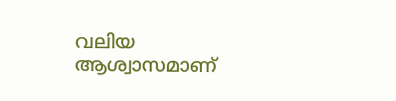വലിയ ആശ്വാസമാണ്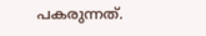പകരുന്നത്.